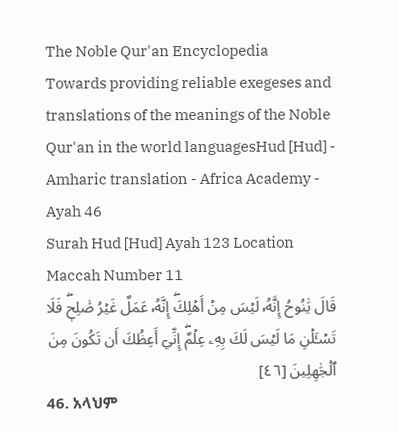The Noble Qur'an Encyclopedia
Towards providing reliable exegeses and translations of the meanings of the Noble Qur'an in the world languagesHud [Hud] - Amharic translation - Africa Academy - Ayah 46
Surah Hud [Hud] Ayah 123 Location Maccah Number 11
قَالَ يَٰنُوحُ إِنَّهُۥ لَيۡسَ مِنۡ أَهۡلِكَۖ إِنَّهُۥ عَمَلٌ غَيۡرُ صَٰلِحٖۖ فَلَا تَسۡـَٔلۡنِ مَا لَيۡسَ لَكَ بِهِۦ عِلۡمٌۖ إِنِّيٓ أَعِظُكَ أَن تَكُونَ مِنَ ٱلۡجَٰهِلِينَ [٤٦]
46. አላህም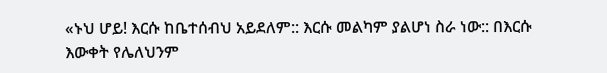«ኑህ ሆይ! እርሱ ከቤተሰብህ አይደለም:: እርሱ መልካም ያልሆነ ስራ ነው:: በእርሱ እውቀት የሌለህንም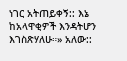ነገር አትጠይቀኝ:: እኔ ከአላዋቂዎች እንዳትሆን እገስጽሃለሁ።» አለው::